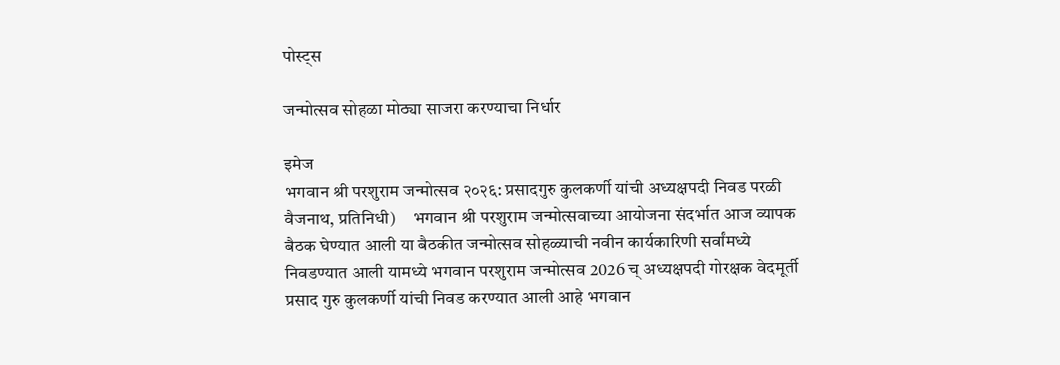पोस्ट्स

जन्मोत्सव सोहळा मोठ्या साजरा करण्याचा निर्धार

इमेज
भगवान श्री परशुराम जन्मोत्सव २०२६: प्रसादगुरु कुलकर्णी यांची अध्यक्षपदी निवड परळी वैजनाथ, प्रतिनिधी)     भगवान श्री परशुराम जन्मोत्सवाच्या आयोजना संदर्भात आज व्यापक बैठक घेण्यात आली या बैठकीत जन्मोत्सव सोहळ्याची नवीन कार्यकारिणी सर्वांमध्ये निवडण्यात आली यामध्ये भगवान परशुराम जन्मोत्सव 2026 च् अध्यक्षपदी गोरक्षक वेदमूर्ती प्रसाद गुरु कुलकर्णी यांची निवड करण्यात आली आहे भगवान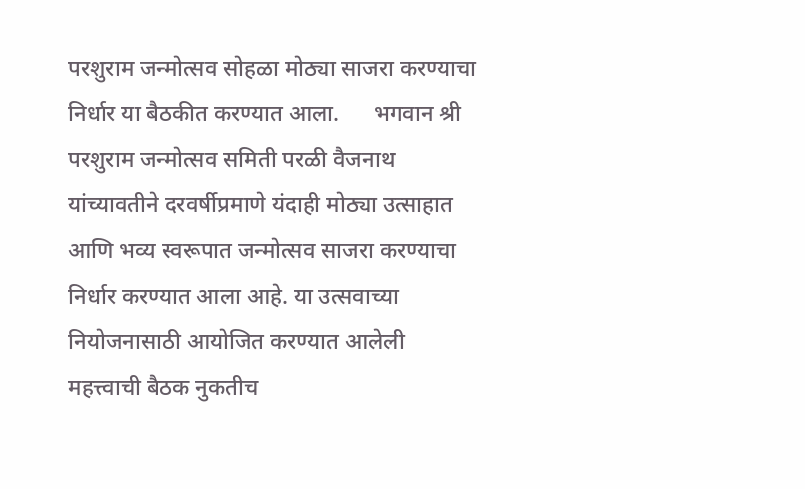परशुराम जन्मोत्सव सोहळा मोठ्या साजरा करण्याचा निर्धार या बैठकीत करण्यात आला.      भगवान श्री परशुराम जन्मोत्सव समिती परळी वैजनाथ यांच्यावतीने दरवर्षीप्रमाणे यंदाही मोठ्या उत्साहात आणि भव्य स्वरूपात जन्मोत्सव साजरा करण्याचा निर्धार करण्यात आला आहे. या उत्सवाच्या नियोजनासाठी आयोजित करण्यात आलेली महत्त्वाची बैठक नुकतीच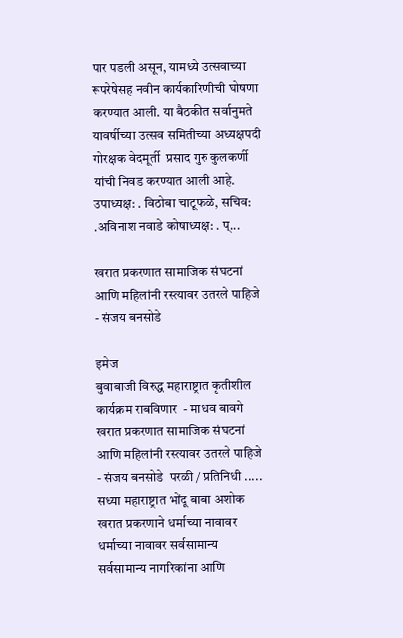पार पडली असून, यामध्ये उत्सवाच्या रूपरेषेसह नवीन कार्यकारिणीची घोषणा करण्यात आली. या बैठकीत सर्वानुमते यावर्षीच्या उत्सव समितीच्या अध्यक्षपदी गोरक्षक वेदमूर्ती  प्रसाद गुरु कुलकर्णी यांची निवड करण्यात आली आहे. उपाध्यक्ष: . विठोबा चाटूफळे, सचिव: .अविनाश नवाडे कोषाध्यक्ष: . प्...

खरात प्रकरणात सामाजिक संघटनां आणि महिलांनी रस्त्यावर उतरले पाहिजे - संजय बनसोडे

इमेज
बुवाबाजी विरुद्ध महाराष्ट्रात कृतीशील  कार्यक्रम राबविणार  - माधव बावगे खरात प्रकरणात सामाजिक संघटनां आणि महिलांनी रस्त्यावर उतरले पाहिजे - संजय बनसोडे  परळी / प्रतिनिधी .....       सध्या महाराष्ट्रात भोंदू बाबा अशोक खरात प्रकरणाने धर्माच्या नावावर धर्माच्या नावावर सर्वसामान्य सर्वसामान्य नागरिकांना आणि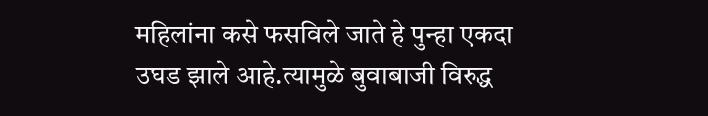महिलांना कसे फसविले जाते हे पुन्हा एकदा उघड झाले आहे.त्यामुळे बुवाबाजी विरुद्ध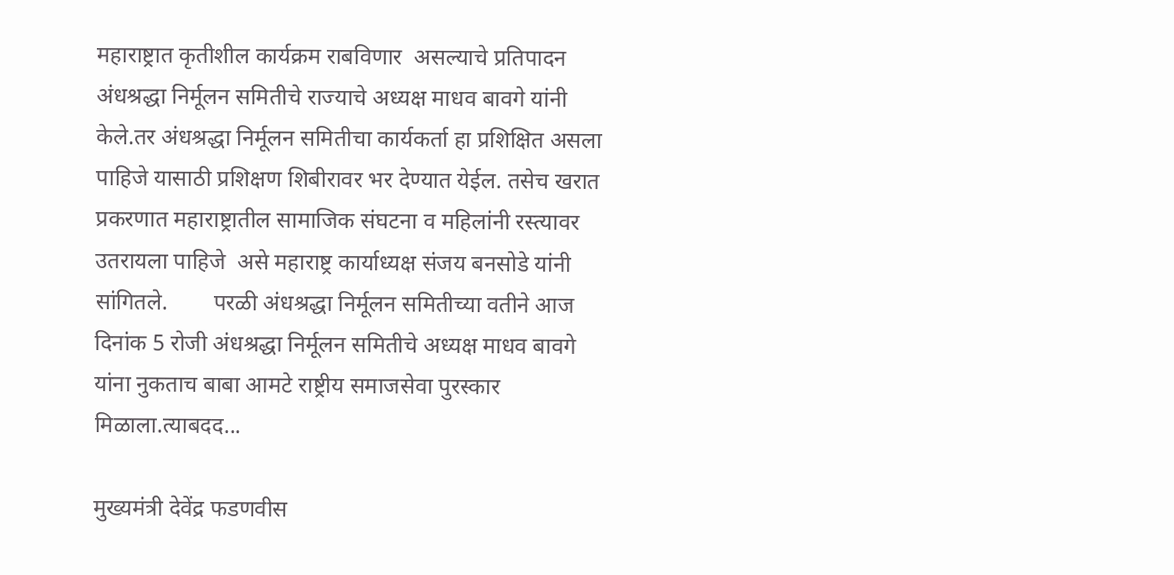महाराष्ट्रात कृतीशील कार्यक्रम राबविणार  असल्याचे प्रतिपादन अंधश्रद्धा निर्मूलन समितीचे राज्याचे अध्यक्ष माधव बावगे यांनी केले.तर अंधश्रद्धा निर्मूलन समितीचा कार्यकर्ता हा प्रशिक्षित असला पाहिजे यासाठी प्रशिक्षण शिबीरावर भर देण्यात येईल. तसेच खरात प्रकरणात महाराष्ट्रातील सामाजिक संघटना व महिलांनी रस्त्यावर उतरायला पाहिजे  असे महाराष्ट्र कार्याध्यक्ष संजय बनसोडे यांनी सांगितले.        परळी अंधश्रद्धा निर्मूलन समितीच्या वतीने आज दिनांक 5 रोजी अंधश्रद्धा निर्मूलन समितीचे अध्यक्ष माधव बावगे यांना नुकताच बाबा आमटे राष्ट्रीय समाजसेवा पुरस्कार मिळाला.त्याबदद...

मुख्यमंत्री देवेंद्र फडणवीस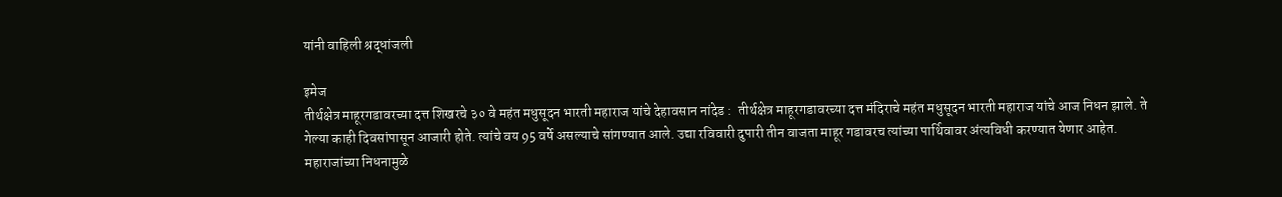यांनी वाहिली श्रद्धांजली

इमेज
तीर्थक्षेत्र माहूरगडावरच्या दत्त शिखरचे ३० वे महंत मधुसूदन भारती महाराज यांचे देहावसान नांदेड :  तीर्थक्षेत्र माहूरगडावरच्या दत्त मंदिराचे महंत मधुसूदन भारती महाराज यांचे आज निधन झाले. ते गेल्या काही दिवसांपासून आजारी होते. त्यांचे वय 95 वर्षे असल्याचे सांगण्यात आले. उद्या रविवारी दुपारी तीन वाजता माहूर गडावरच त्यांच्या पार्थिवावर अंत्यविधी करण्यात येणार आहेत. महाराजांच्या निधनामुळे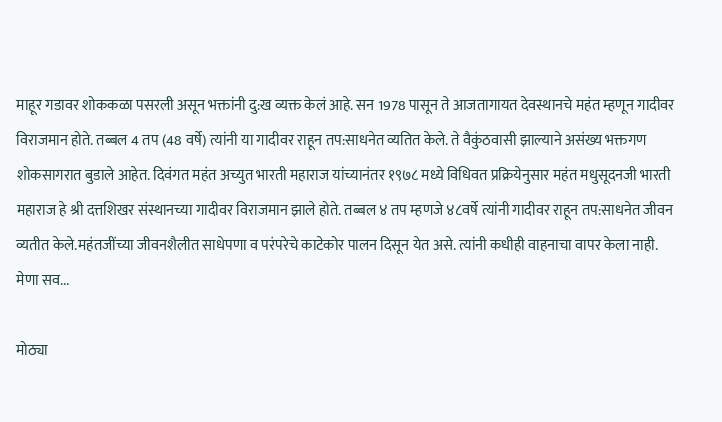माहूर गडावर शोककळा पसरली असून भक्तांनी दु:ख व्यक्त केलं आहे. सन 1978 पासून ते आजतागायत देवस्थानचे महंत म्हणून गादीवर विराजमान होते. तब्बल 4 तप (48 वर्षे) त्यांनी या गादीवर राहून तप:साधनेत व्यतित केले. ते वैकुंठवासी झाल्याने असंख्य भक्तगण शोकसागरात बुडाले आहेत. दिवंगत महंत अच्युत भारती महाराज यांच्यानंतर १९७८ मध्ये विधिवत प्रक्रियेनुसार महंत मधुसूदनजी भारती महाराज हे श्री दत्तशिखर संस्थानच्या गादीवर विराजमान झाले होते. तब्बल ४ तप म्हणजे ४८वर्षे त्यांनी गादीवर राहून तप:साधनेत जीवन व्यतीत केले.महंतजींच्या जीवनशैलीत साधेपणा व परंपरेचे काटेकोर पालन दिसून येत असे. त्यांनी कधीही वाहनाचा वापर केला नाही. मेणा सव...

मोठ्या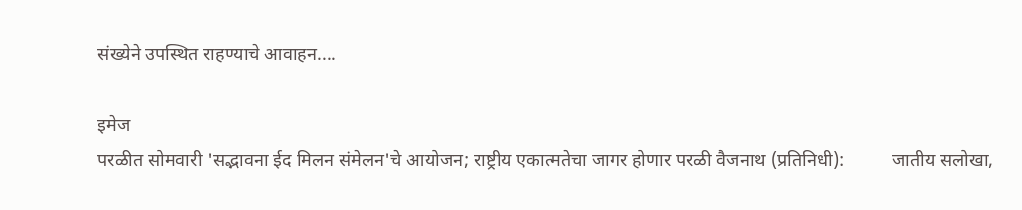संख्येने उपस्थित राहण्याचे आवाहन....

इमेज
परळीत सोमवारी 'सद्भावना ईद मिलन संमेलन'चे आयोजन; राष्ट्रीय एकात्मतेचा जागर होणार परळी वैजनाथ (प्रतिनिधी):          जातीय सलोखा,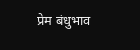प्रेम बंधुभाव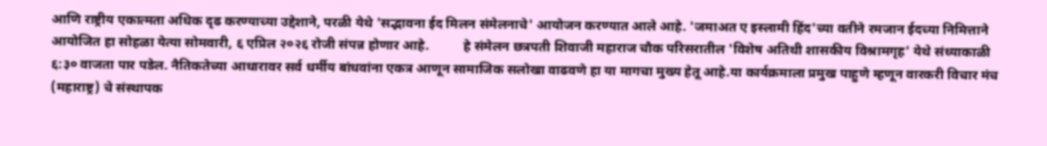आणि राष्ट्रीय एकात्मता अधिक दृढ करण्याच्या उद्देशाने, परळी येथे 'सद्भावना ईद मिलन संमेलनाचे' आयोजन करण्यात आले आहे. 'जमाअत ए इस्लामी हिंद'च्या वतीने रमजान ईदच्या निमित्ताने आयोजित हा सोहळा येत्या सोमवारी, ६ एप्रिल २०२६ रोजी संपन्न होणार आहे.          हे संमेलन छत्रपती शिवाजी महाराज चौक परिसरातील 'विशेष अतिथी शासकीय विश्रामगृह' येथे संध्याकाळी ६:३० वाजता पार पडेल. नैतिकतेच्या आधारावर सर्व धर्मीय बांधवांना एकत्र आणून सामाजिक सलोखा वाढवणे हा या मागचा मुख्य हेतू आहे.या कार्यक्रमाला प्रमुख पाहुणे म्हणून वारकरी विचार मंच (महाराष्ट्र) चे संस्थापक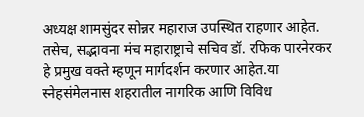अध्यक्ष शामसुंदर सोन्नर महाराज उपस्थित राहणार आहेत. तसेच, सद्भावना मंच महाराष्ट्राचे सचिव डॉ. रफिक पारनेरकर  हे प्रमुख वक्ते म्हणून मार्गदर्शन करणार आहेत.या स्नेहसंमेलनास शहरातील नागरिक आणि विविध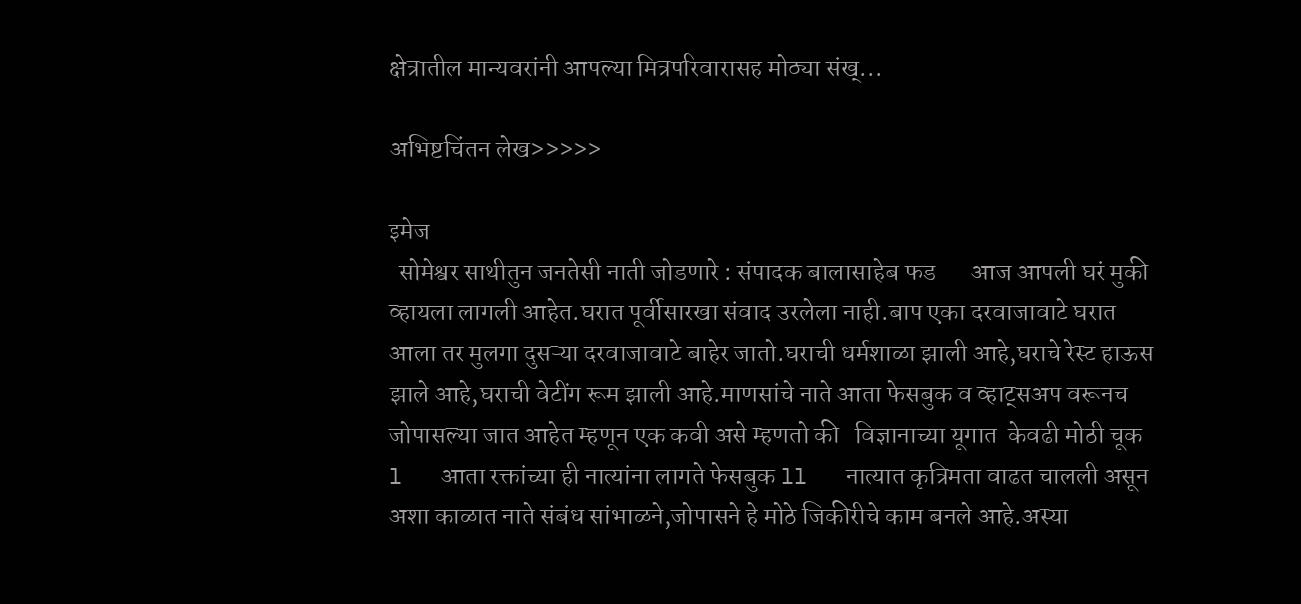क्षेत्रातील मान्यवरांनी आपल्या मित्रपरिवारासह मोठ्या संख्...

अभिष्टचिंतन लेख>>>>>

इमेज
  सोमेश्वर साथीतुन जनतेसी नाती जोडणारे : संपादक बालासाहेब फड       आज आपली घरं मुकी व्हायला लागली आहेत.घरात पूर्वीसारखा संवाद उरलेला नाही.बाप एका दरवाजावाटे घरात आला तर मुलगा दुसऱ्या दरवाजावाटे बाहेर जातो.घराची धर्मशाळा झाली आहे,घराचे रेस्ट हाऊस झाले आहे,घराची वेटींग रूम झाली आहे.माणसांचे नाते आता फेसबुक व व्हाट्सअप वरूनच जोपासल्या जात आहेत म्हणून एक कवी असे म्हणतो की   विज्ञानाच्या यूगात  केवढी मोठी चूक l   आता रक्तांच्या ही नात्यांना लागते फेसबुक ll   नात्यात कृत्रिमता वाढत चालली असून अशा काळात नाते संबंध सांभाळने,जोपासने हे मोठे जिकीरीचे काम बनले आहे.अस्या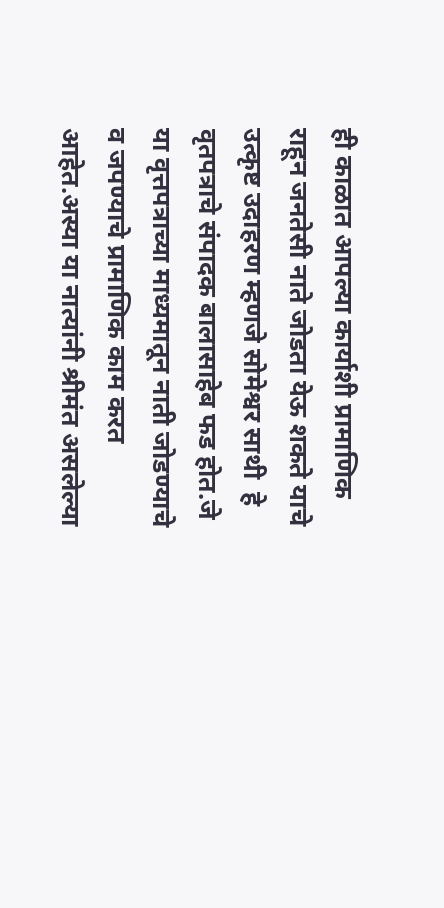ही काळात आपल्या कार्याशी प्रामाणिक राहून जनतेसी नाते जोडता येऊ शकते याचे उत्कृष्ट उदाहरण म्हणजे सोमेश्वर साथी  हे वृतपत्राचे संपादक बालासाहेब फड होत.जे या वृत्तपत्राच्या माध्यमातून नाती जोडण्याचे व जपण्याचे प्रामाणिक काम करत आहेत.अस्या या नात्यांनी श्रीमंत असलेल्या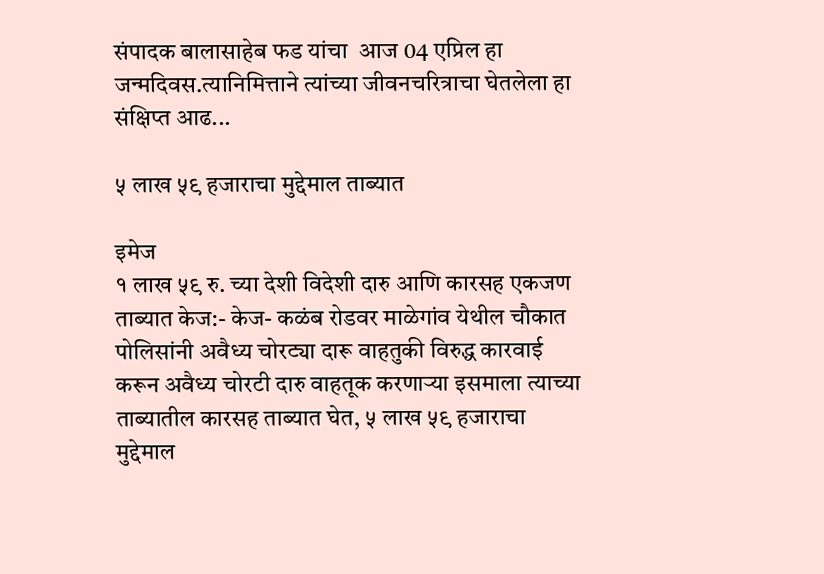संपादक बालासाहेब फड यांचा  आज 04 एप्रिल हा जन्मदिवस.त्यानिमित्ताने त्यांच्या जीवनचरित्राचा घेतलेला हा संक्षिप्त आढ...

५ लाख ५९ हजाराचा मुद्देमाल ताब्यात

इमेज
१ लाख ५९ रु. च्या देशी विदेशी दारु आणि कारसह एकजण ताब्यात केज:- केज- कळंब रोडवर माळेगांव येथील चौकात पोलिसांनी अवैध्य चोरट्या दारू वाहतुकी विरुद्ध कारवाई करून अवैध्य चोरटी दारु वाहतूक करणाऱ्या इसमाला त्याच्या ताब्यातील कारसह ताब्यात घेत, ५ लाख ५९ हजाराचा मुद्देमाल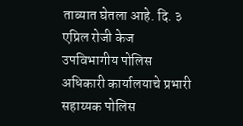ताब्यात घेतला आहे. दि. ३ एप्रिल रोजी केज उपविभागीय पोलिस अधिकारी कार्यालयाचे प्रभारी सहाय्यक पोलिस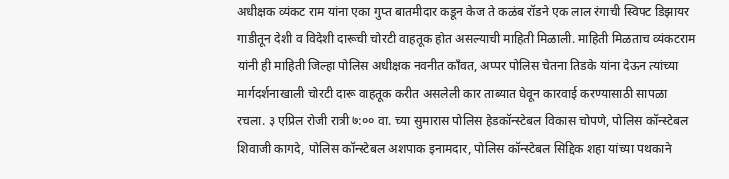अधीक्षक व्यंकट राम यांना एका गुप्त बातमीदार कडून केज ते कळंब रॉडने एक लाल रंगाची स्विफ्ट डिझायर गाडीतून देशी व विदेशी दारूची चोरटी वाहतूक होत असल्याची माहिती मिळाली. माहिती मिळताच व्यंकटराम यांनी ही माहिती जिल्हा पोलिस अधीक्षक नवनीत काँवत, अप्पर पोलिस चेतना तिडके यांना देऊन त्यांच्या मार्गदर्शनाखाली चोरटी दारू वाहतूक करीत असलेली कार ताब्यात घेवून कारवाई करण्यासाठी सापळा रचला. ३ एप्रिल रोजी रात्री ७:०० वा. च्या सुमारास पोलिस हेडकॉन्स्टेबल विकास चोपणे, पोलिस कॉन्स्टेबल शिवाजी कागदे, पोलिस कॉन्स्टेबल अशपाक इनामदार, पोलिस कॉन्स्टेबल सिद्दिक शहा यांच्या पथकाने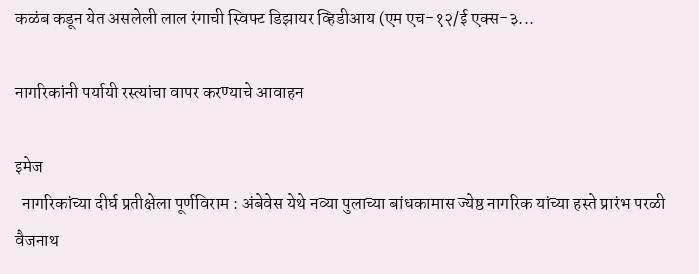कळंब कडून येत असलेली लाल रंगाची स्विफ्ट डिझायर व्हिडीआय (एम एच-१२/ई एक्स-३...

नागरिकांनी पर्यायी रस्त्यांचा वापर करण्याचे आवाहन

इमेज
  नागरिकांच्या दीर्घ प्रतीक्षेला पूर्णविराम : अंबेवेस येथे नव्या पुलाच्या बांधकामास ज्येष्ठ नागरिक यांच्या हस्ते प्रारंभ परळी वैजनाथ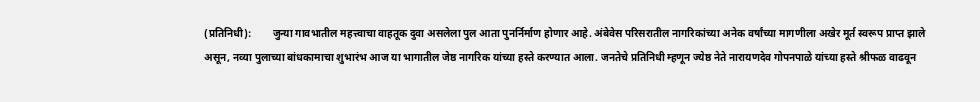(प्रतिनिधी):        जुन्या गावभातील महत्त्वाचा वाहतूक दुवा असलेला पुल आता पुनर्निर्माण होणार आहे. अंबेवेस परिसरातील नागरिकांच्या अनेक वर्षांच्या मागणीला अखेर मूर्त स्वरूप प्राप्त झाले असून, नव्या पुलाच्या बांधकामाचा शुभारंभ आज या भागातील जेष्ठ नागरिक यांच्या हस्ते करण्यात आला. जनतेचे प्रतिनिधी म्हणून ज्येष्ठ नेते नारायणदेव गोपनपाळे यांच्या हस्ते श्रीफळ वाढवून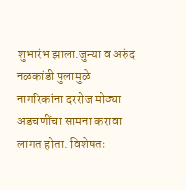शुभारंभ झाला.जुन्या व अरुंद नळकांडी पुलामुळे नागरिकांना दररोज मोठ्या अडचणींचा सामना करावा लागत होता. विशेषतः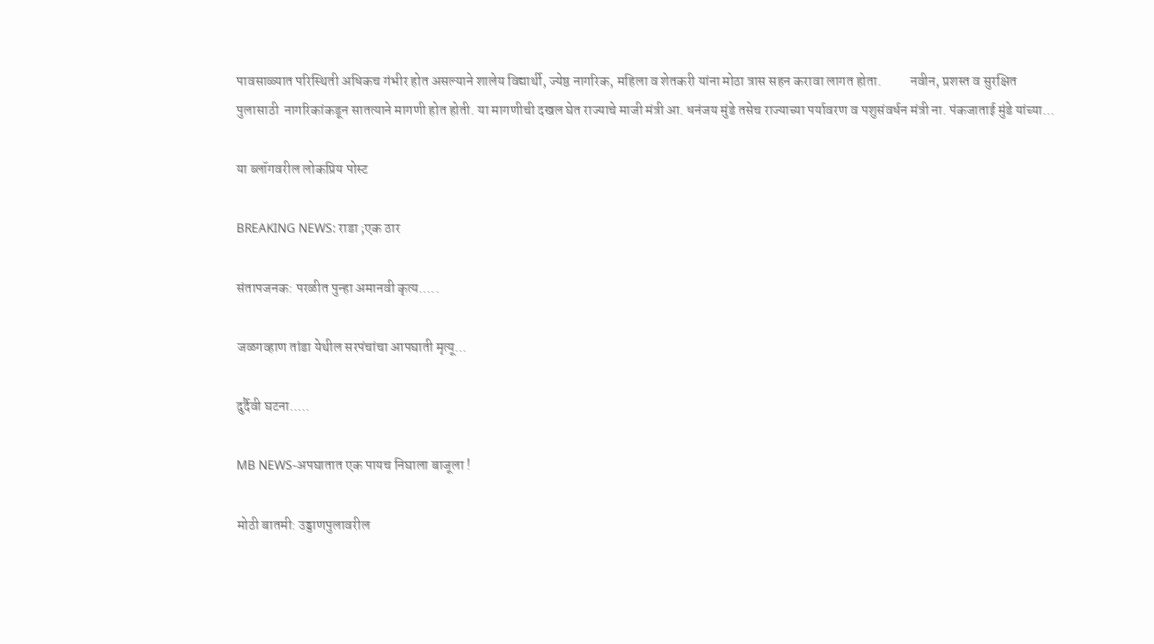पावसाळ्यात परिस्थिती अधिकच गंभीर होत असल्याने शालेय विद्यार्थी, ज्येष्ठ नागरिक, महिला व शेतकरी यांना मोठा त्रास सहन करावा लागत होता.          नवीन, प्रशस्त व सुरक्षित पुलासाठी  नागरिकांकडून सातत्याने मागणी होत होती. या मागणीची दखल घेत राज्याचे माजी मंत्री आ. धनंजय मुंडे तसेच राज्याच्या पर्यावरण व पशुसंवर्धन मंत्री ना. पंकजाताई मुंडे यांच्या...

या ब्लॉगवरील लोकप्रिय पोस्ट

BREAKING NEWS: राडा ;एक ठार

संतापजनक: परळीत पुन्हा अमानवी कृत्य.....

जळगव्हाण तांडा येथील सरपंचांचा आपघाती मृत्यू...

दुर्दैवी घटना.....

MB NEWS-अपघातात एक पायच निघाला बाजूला !

मोठी बातमी: उड्डाणपुलावरील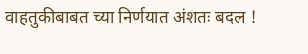वाहतुकीबाबत च्या निर्णयात अंशतः बदल !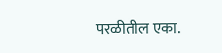परळीतील एका.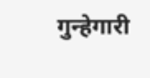गुन्हेगारी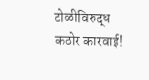टोळीविरुद्ध कठोर कारवाई!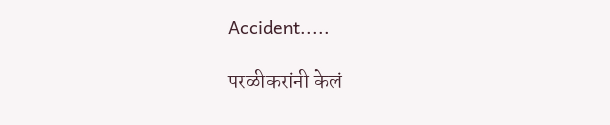Accident.....

परळीकरांनी केलं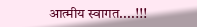आत्मीय स्वागत....!!!